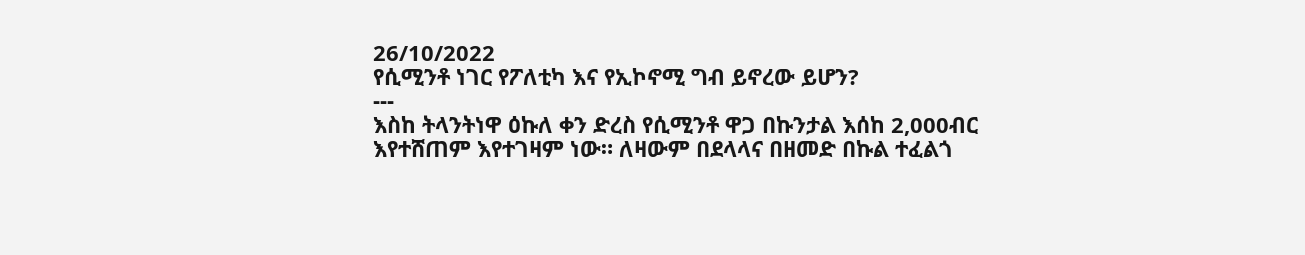26/10/2022
የሲሚንቶ ነገር የፖለቲካ እና የኢኮኖሚ ግብ ይኖረው ይሆን?
---
እስከ ትላንትነዋ ዕኩለ ቀን ድረስ የሲሚንቶ ዋጋ በኩንታል እሰከ 2,000ብር እየተሸጠም እየተገዛም ነው። ለዛውም በደላላና በዘመድ በኩል ተፈልጎ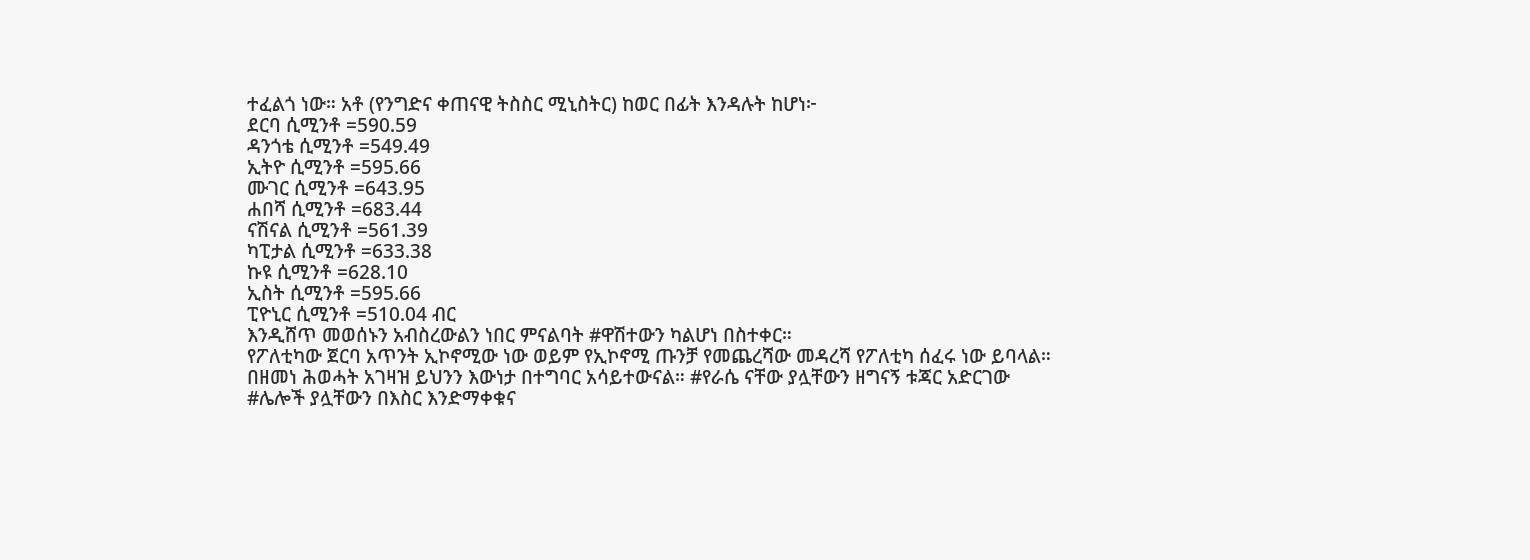ተፈልጎ ነው። አቶ (የንግድና ቀጠናዊ ትስስር ሚኒስትር) ከወር በፊት እንዳሉት ከሆነ፦
ደርባ ሲሚንቶ =590᎐59
ዳንጎቴ ሲሚንቶ =549.49
ኢትዮ ሲሚንቶ =595.66
ሙገር ሲሚንቶ =643.95
ሐበሻ ሲሚንቶ =683.44
ናሽናል ሲሚንቶ =561.39
ካፒታል ሲሚንቶ =633.38
ኩዩ ሲሚንቶ =628.10
ኢስት ሲሚንቶ =595.66
ፒዮኒር ሲሚንቶ =510᎐04 ብር
እንዲሸጥ መወሰኑን አብስረውልን ነበር ምናልባት #ዋሽተውን ካልሆነ በስተቀር።
የፖለቲካው ጀርባ አጥንት ኢኮኖሚው ነው ወይም የኢኮኖሚ ጡንቻ የመጨረሻው መዳረሻ የፖለቲካ ሰፈሩ ነው ይባላል። በዘመነ ሕወሓት አገዛዝ ይህንን እውነታ በተግባር አሳይተውናል። #የራሴ ናቸው ያሏቸውን ዘግናኝ ቱጃር አድርገው #ሌሎች ያሏቸውን በእስር እንድማቀቁና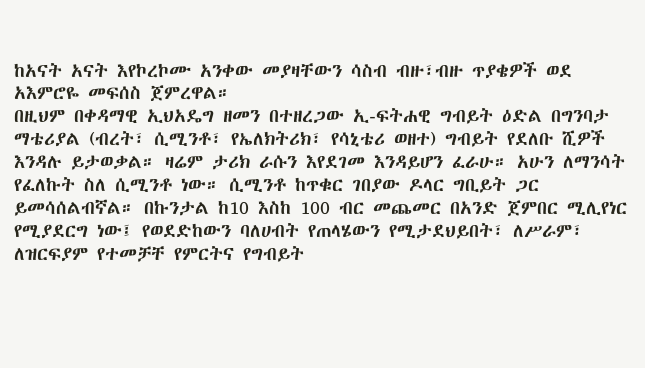ከአናት አናት እየኮረኮሙ አንቀው መያዛቸውን ሳስብ ብዙ፣ብዙ ጥያቄዎች ወደ አእምሮዬ መፍሰስ ጀምረዋል።
በዚህም በቀዳማዊ ኢህአዴግ ዘመን በተዘረጋው ኢ-ፍትሐዊ ግብይት ዕድል በግንባታ ማቴሪያል (ብረት፣ ሲሚንቶ፣ የኤለክትሪክ፣ የሳኒቴሪ ወዘተ) ግብይት የደለቡ ሺዎች እንዳሉ ይታወቃል። ዛሬም ታሪክ ራሱን እየደገመ እንዳይሆን ፈራሁ። አሁን ለማንሳት የፈለኩት ስለ ሲሚንቶ ነው። ሲሚንቶ ከጥቁር ገበያው ዶላር ግቢይት ጋር ይመሳሰልብኛል። በኩንታል ከ10 እስከ 100 ብር መጨመር በአንድ ጀምበር ሚሊየነር የሚያደርግ ነው፤ የወደድከውን ባለሀብት የጠላሄውን የሚታደህይበት፣ ለሥራም፣ ለዝርፍያም የተመቻቸ የምርትና የግብይት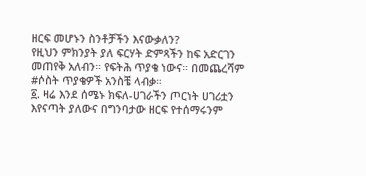ዘርፍ መሆኑን ስንቶቻችን እናውቃለን?
የዚህን ምክንያት ያለ ፍርሃት ድምጻችን ከፍ አድርገን መጠየቅ አለብን። የፍትሕ ጥያቄ ነውና። በመጨረሻም #ሶስት ጥያቄዎች አንስቼ ላብቃ።
፩. ዛሬ እንደ ሰሜኑ ክፍለ-ሀገራችን ጦርነት ሀገሪቷን እየናጣት ያለውና በግንባታው ዘርፍ የተሰማሩንም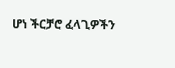ሆነ ችርቻሮ ፈላጊዎችን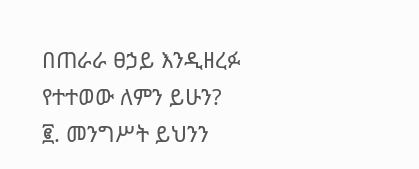በጠራራ ፀኃይ እንዲዘረፉ የተተወው ለምን ይሁን?
፪. መንግሥት ይህንን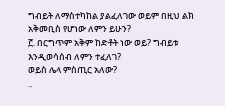ግብይት ለማስተካከል ያልፈለገው ወይም በዚህ ልክ አቅመቢስ የሆነው ለምን ይሁን?
፫. በርግጥም አቅም ከድቶት ነው ወይ? ግብይቱ እንዲወሳሰብ ለምን ተፈለገ?
ወይስ ሌላ ምስጢር አለው?
..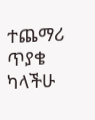ተጨማሪ ጥያቄ ካላችሁ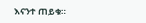እናንተ ጠይቁ።